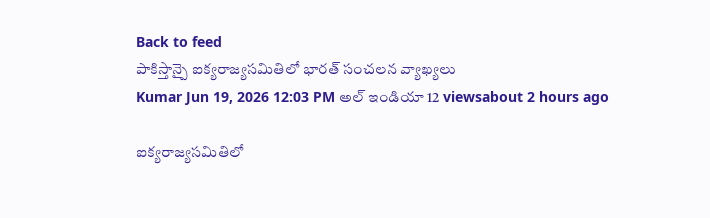Back to feed
పాకిస్తాన్పై ఐక్యరాజ్యసమితిలో భారత్ సంచలన వ్యాఖ్యలు
Kumar Jun 19, 2026 12:03 PM అల్ ఇండియా 12 viewsabout 2 hours ago

ఐక్యరాజ్యసమితిలో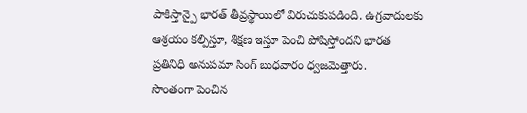పాకిస్తాన్పై భారత్ తీవ్రస్థాయిలో విరుచుకుపడింది. ఉగ్రవాదులకు ఆశ్రయం కల్పిస్తూ, శిక్షణ ఇస్తూ పెంచి పోషిస్తోందని భారత ప్రతినిధి అనుపమా సింగ్ బుధవారం ధ్వజమెత్తారు.
సొంతంగా పెంచిన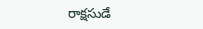రాక్షసుడే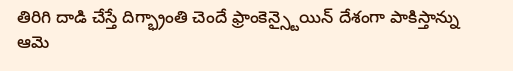తిరిగి దాడి చేస్తే దిగ్భ్రాంతి చెందే ఫ్రాంకెన్స్టైయిన్ దేశంగా పాకిస్తాన్ను ఆమె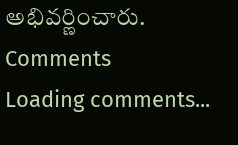అభివర్ణించారు.
Comments
Loading comments...